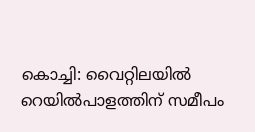കൊച്ചി: വൈറ്റിലയിൽ റെയിൽപാളത്തിന് സമീപം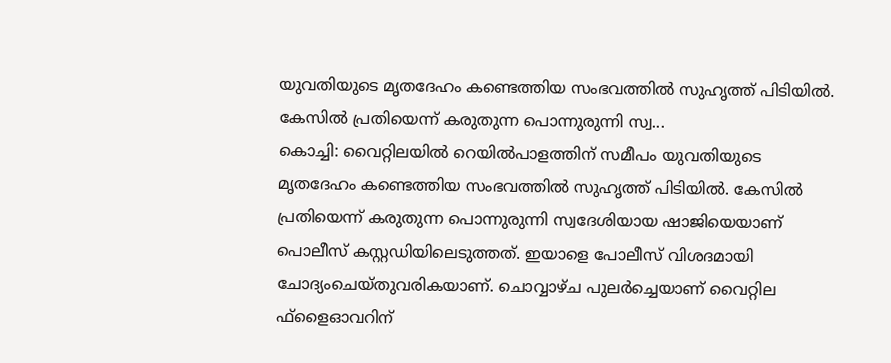യുവതിയുടെ മൃതദേഹം കണ്ടെത്തിയ സംഭവത്തിൽ സുഹൃത്ത് പിടിയിൽ. കേസിൽ പ്രതിയെന്ന് കരുതുന്ന പൊന്നുരുന്നി സ്വ...
കൊച്ചി: വൈറ്റിലയിൽ റെയിൽപാളത്തിന് സമീപം യുവതിയുടെ മൃതദേഹം കണ്ടെത്തിയ സംഭവത്തിൽ സുഹൃത്ത് പിടിയിൽ. കേസിൽ പ്രതിയെന്ന് കരുതുന്ന പൊന്നുരുന്നി സ്വദേശിയായ ഷാജിയെയാണ് പൊലീസ് കസ്റ്റഡിയിലെടുത്തത്. ഇയാളെ പോലീസ് വിശദമായി ചോദ്യംചെയ്തുവരികയാണ്. ചൊവ്വാഴ്ച പുലർച്ചെയാണ് വൈറ്റില ഫ്ളൈഓവറിന്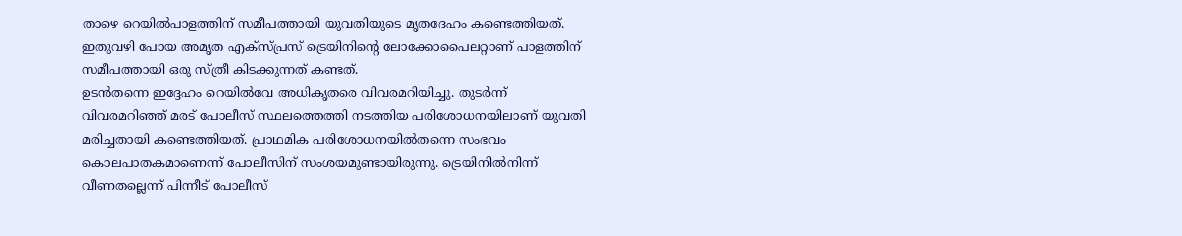താഴെ റെയിൽപാളത്തിന് സമീപത്തായി യുവതിയുടെ മൃതദേഹം കണ്ടെത്തിയത്. ഇതുവഴി പോയ അമൃത എക്സ്പ്രസ് ട്രെയിനിന്റെ ലോക്കോപൈലറ്റാണ് പാളത്തിന് സമീപത്തായി ഒരു സ്ത്രീ കിടക്കുന്നത് കണ്ടത്.
ഉടൻതന്നെ ഇദ്ദേഹം റെയിൽവേ അധികൃതരെ വിവരമറിയിച്ചു. തുടർന്ന് വിവരമറിഞ്ഞ് മരട് പോലീസ് സ്ഥലത്തെത്തി നടത്തിയ പരിശോധനയിലാണ് യുവതി മരിച്ചതായി കണ്ടെത്തിയത്. പ്രാഥമിക പരിശോധനയിൽതന്നെ സംഭവം കൊലപാതകമാണെന്ന് പോലീസിന് സംശയമുണ്ടായിരുന്നു. ട്രെയിനിൽനിന്ന് വീണതല്ലെന്ന് പിന്നീട് പോലീസ്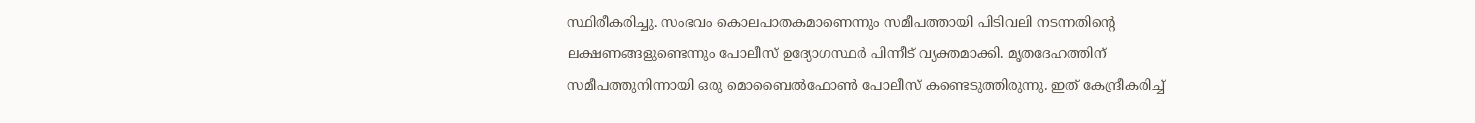സ്ഥിരീകരിച്ചു. സംഭവം കൊലപാതകമാണെന്നും സമീപത്തായി പിടിവലി നടന്നതിന്റെ ലക്ഷണങ്ങളുണ്ടെന്നും പോലീസ് ഉദ്യോഗസ്ഥർ പിന്നീട് വ്യക്തമാക്കി. മൃതദേഹത്തിന് സമീപത്തുനിന്നായി ഒരു മൊബൈൽഫോൺ പോലീസ് കണ്ടെടുത്തിരുന്നു. ഇത് കേന്ദ്രീകരിച്ച്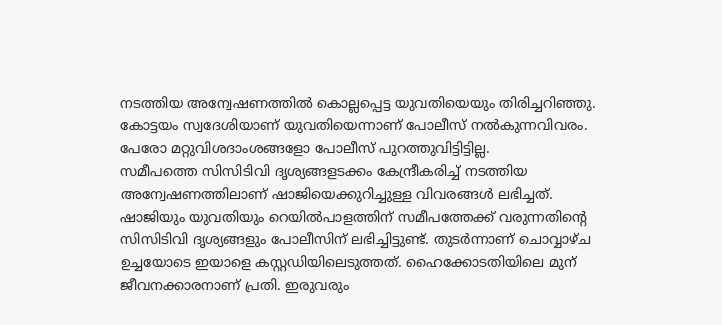നടത്തിയ അന്വേഷണത്തിൽ കൊല്ലപ്പെട്ട യുവതിയെയും തിരിച്ചറിഞ്ഞു. കോട്ടയം സ്വദേശിയാണ് യുവതിയെന്നാണ് പോലീസ് നൽകുന്നവിവരം. പേരോ മറ്റുവിശദാംശങ്ങളോ പോലീസ് പുറത്തുവിട്ടിട്ടില്ല.
സമീപത്തെ സിസിടിവി ദൃശ്യങ്ങളടക്കം കേന്ദ്രീകരിച്ച് നടത്തിയ അന്വേഷണത്തിലാണ് ഷാജിയെക്കുറിച്ചുള്ള വിവരങ്ങൾ ലഭിച്ചത്. ഷാജിയും യുവതിയും റെയിൽപാളത്തിന് സമീപത്തേക്ക് വരുന്നതിന്റെ സിസിടിവി ദൃശ്യങ്ങളും പോലീസിന് ലഭിച്ചിട്ടുണ്ട്. തുടർന്നാണ് ചൊവ്വാഴ്ച ഉച്ചയോടെ ഇയാളെ കസ്റ്റഡിയിലെടുത്തത്. ഹൈക്കോടതിയിലെ മുന് ജീവനക്കാരനാണ് പ്രതി. ഇരുവരും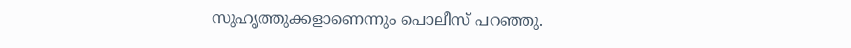സുഹൃത്തുക്കളാണെന്നും പൊലീസ് പറഞ്ഞു.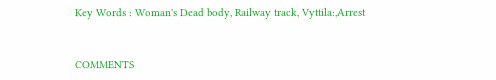Key Words : Woman's Dead body, Railway track, Vyttila:,Arrest


COMMENTS